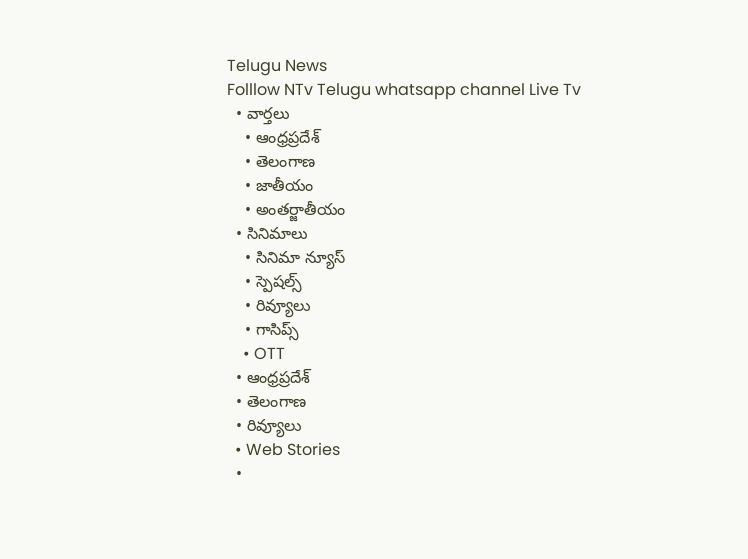Telugu News
Folllow NTv Telugu whatsapp channel Live Tv
  • వార్తలు
    • ఆంధ్రప్రదేశ్
    • తెలంగాణ
    • జాతీయం
    • అంతర్జాతీయం
  • సినిమాలు
    • సినిమా న్యూస్
    • స్పెషల్స్
    • రివ్యూలు
    • గాసిప్స్
    • OTT
  • ఆంధ్రప్రదేశ్
  • తెలంగాణ
  • రివ్యూలు
  • Web Stories
  •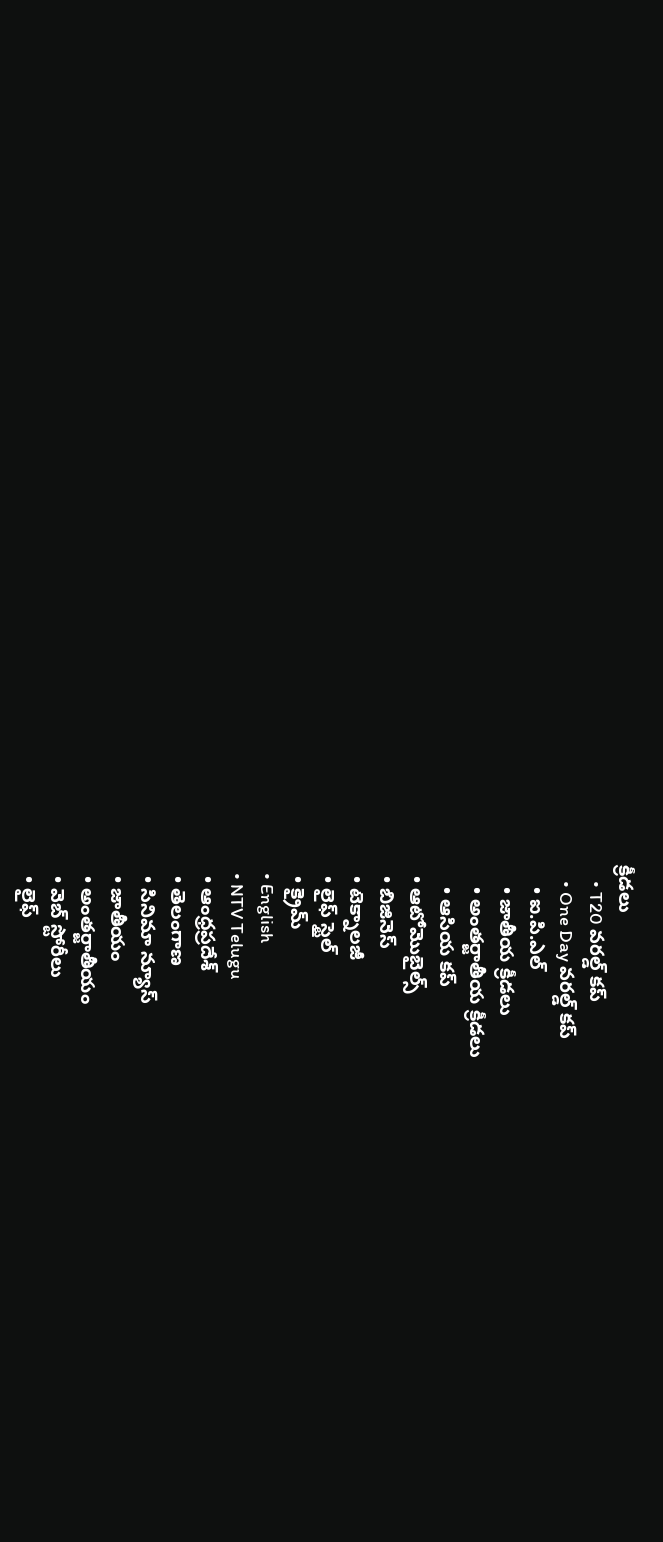క్రీడలు
    • T20 వరల్డ్ కప్
    • One Day వరల్డ్ కప్
    • ఐ.పి.ఎల్
    • జాతీయ క్రీడలు
    • అంతర్జాతీయ క్రీడలు
    • ఆసియ కప్
  • ఆటోమొబైల్స్
  • బిజినెస్‌
  • టెక్నాలజీ
  • లైఫ్ స్టైల్
  • క్రైమ్
  • English
  • NTV Telugu
  • ఆంధ్రప్రదేశ్
  • తెలంగాణ
  • సినిమా న్యూస్
  • జాతీయం
  • అంతర్జాతీయం
  • వెబ్ స్టోరీలు
  • లైఫ్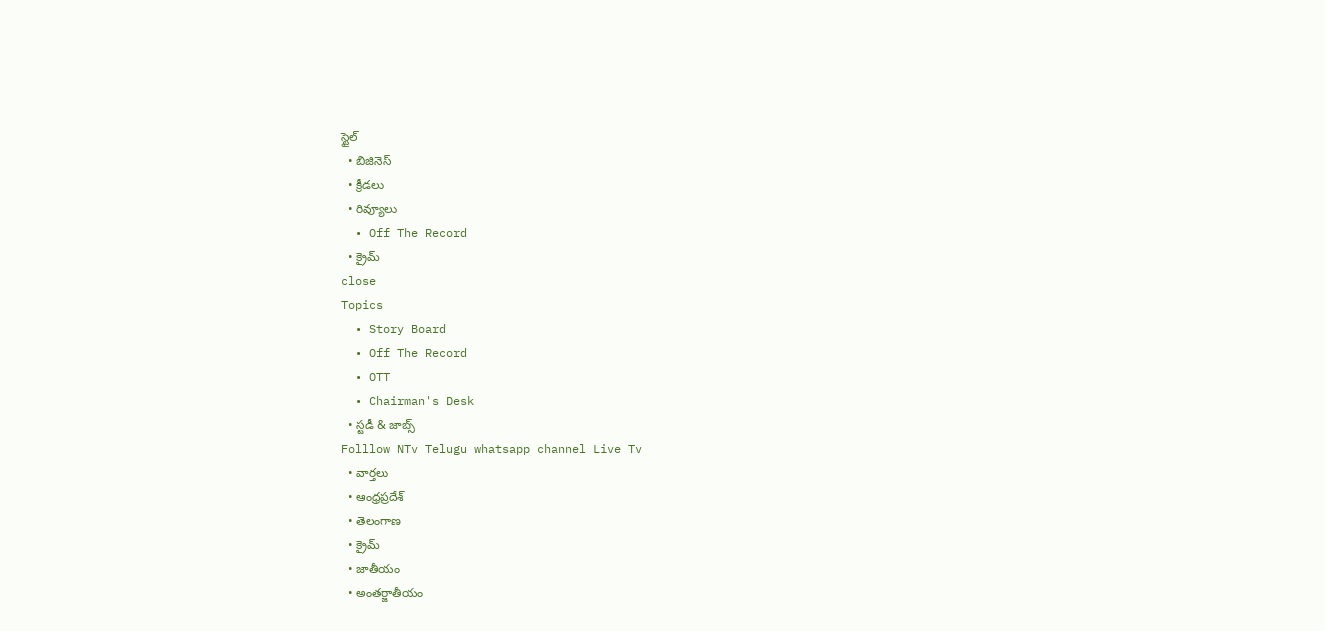స్టైల్
  • బిజినెస్‌
  • క్రీడలు
  • రివ్యూలు
  • Off The Record
  • క్రైమ్
close
Topics
  • Story Board
  • Off The Record
  • OTT
  • Chairman's Desk
  • స్టడీ & జాబ్స్
Folllow NTv Telugu whatsapp channel Live Tv
  • వార్తలు
  • ఆంధ్రప్రదేశ్
  • తెలంగాణ
  • క్రైమ్
  • జాతీయం
  • అంతర్జాతీయం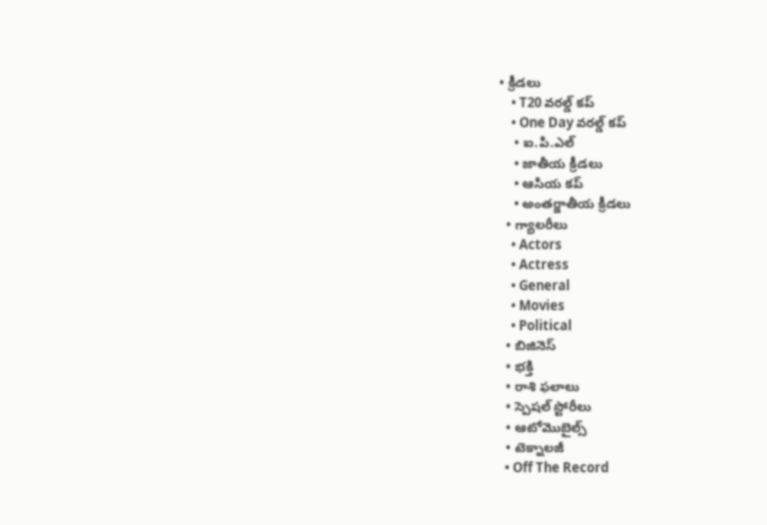• క్రీడలు
    • T20 వరల్డ్ కప్
    • One Day వరల్డ్ కప్
    • ఐ.పి.ఎల్
    • జాతీయ క్రీడలు
    • ఆసియ కప్
    • అంతర్జాతీయ క్రీడలు
  • గ్యాలరీలు
    • Actors
    • Actress
    • General
    • Movies
    • Political
  • బిజినెస్‌
  • భక్తి
  • రాశి ఫలాలు
  • స్పెషల్‌ స్టోరీలు
  • ఆటోమొబైల్స్
  • టెక్నాలజీ
  • Off The Record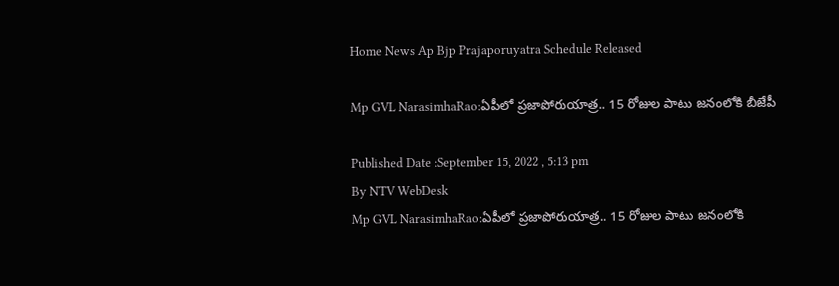Home News Ap Bjp Prajaporuyatra Schedule Released

Mp GVL NarasimhaRao:ఏపీలో ప్రజాపోరుయాత్ర.. 15 రోజుల పాటు జనంలోకి బీజేపీ

Published Date :September 15, 2022 , 5:13 pm
By NTV WebDesk
Mp GVL NarasimhaRao:ఏపీలో ప్రజాపోరుయాత్ర.. 15 రోజుల పాటు జనంలోకి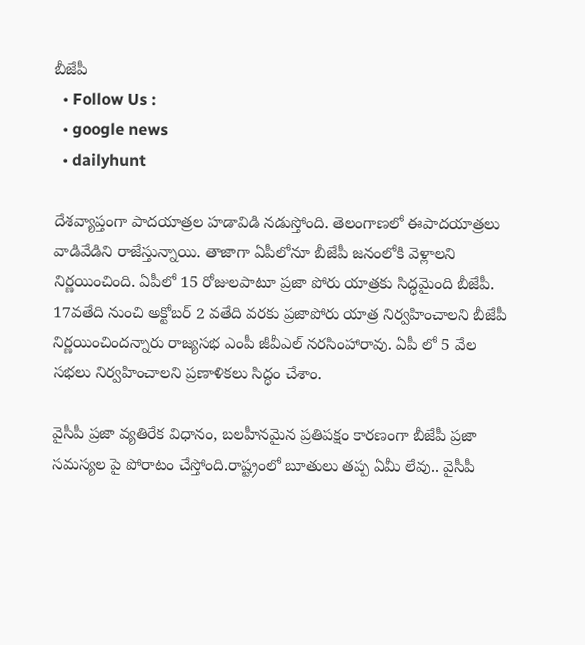బీజేపీ
  • Follow Us :
  • google news
  • dailyhunt

దేశవ్యాప్తంగా పాదయాత్రల హడావిడి నడుస్తోంది. తెలంగాణలో ఈపాదయాత్రలు వాడివేడిని రాజేస్తున్నాయి. తాజాగా ఏపీలోనూ బీజేపీ జనంలోకి వెళ్లాలని నిర్ణయించింది. ఏపీలో 15 రోజులపాటూ ప్రజా పోరు యాత్రకు సిద్ధమైంది బీజేపీ. 17వతేది నుంచి అక్టోబర్ 2 వతేది వరకు ప్రజాపోరు యాత్ర నిర్వహించాలని బీజేపీ నిర్ణయించిందన్నారు రాజ్యసభ ఎంపీ జీవీఎల్ నరసింహారావు. ఏపీ లో 5 వేల సభలు నిర్వహించాలని ప్రణాళికలు సిద్ధం చేశాం.

వైసీపీ ప్రజా వ్యతిరేక విధానం, బలహీనమైన ప్రతిపక్షం కారణంగా బీజేపీ ప్రజా సమస్యల పై పోరాటం చేస్తోంది.రాష్ట్రంలో బూతులు తప్ప ఏమీ లేవు.. వైసీపీ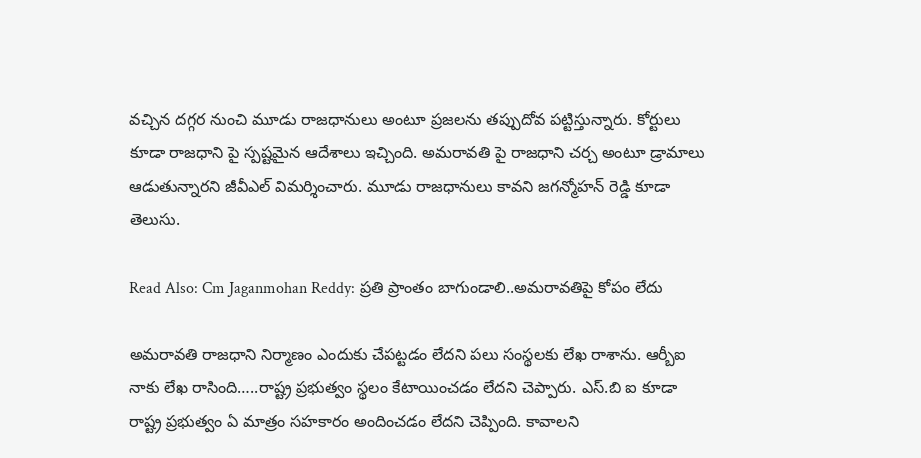వచ్చిన దగ్గర నుంచి మూడు రాజధానులు అంటూ ప్రజలను తప్పుదోవ పట్టిస్తున్నారు. కోర్టులు కూడా రాజధాని పై స్పష్టమైన ఆదేశాలు ఇచ్చింది. అమరావతి పై రాజధాని చర్చ అంటూ డ్రామాలు ఆడుతున్నారని జీవీఎల్ విమర్శించారు. మూడు రాజధానులు కావని జగన్మోహన్ రెడ్డి కూడా తెలుసు.

Read Also: Cm Jaganmohan Reddy: ప్రతి ప్రాంతం బాగుండాలి..అమరావతిపై కోపం లేదు

అమరావతి రాజధాని నిర్మాణం ఎందుకు చేపట్టడం లేదని పలు సంస్థలకు లేఖ రాశాను. ఆర్బీఐ నాకు లేఖ రాసింది…..రాష్ట్ర ప్రభుత్వం స్థలం కేటాయించడం లేదని చెప్పారు. ఎస్.బి ఐ కూడా రాష్ట్ర ప్రభుత్వం ఏ మాత్రం సహకారం అందించడం లేదని చెప్పింది. కావాలని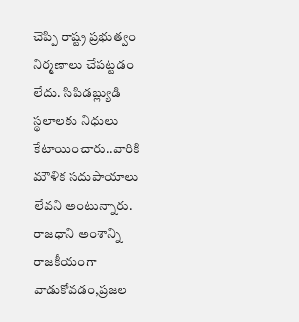చెప్పి రాష్ట్ర ప్రభుత్వం నిర్మణాలు చేపట్టడం లేదు. సిపిడబ్ల్యుడి స్థలాలకు నిధులు కేటాయించారు..వారికి మౌళిక సదుపాయాలు లేవని అంటున్నారు. రాజధాని అంశాన్ని రాజకీయంగా వాడుకోవడం,ప్రజల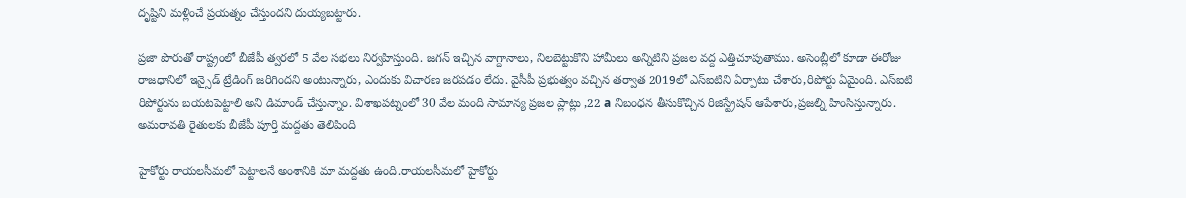దృష్టిని మళ్లించే ప్రయత్నం చేస్తుందని దుయ్యబట్టారు.

ప్రజా పొరుతో రాష్ట్రంలో బీజేపీ త్వరలో 5 వేల సభలు నిర్వహిస్తుంది. జగన్ ఇచ్చిన వాగ్దానాలు, నిలబెట్టుకొని హామీలు అన్నిటిని ప్రజల వద్ద ఎత్తిచూపుతాము. అసెంబ్లీలో కూడా ఈరోజు రాజధానిలో ఇన్సైడ్ ట్రేడింగ్ జరిగిందని అంటున్నారు, ఎందుకు విచారణ జరపడం లేదు. వైసీపీ ప్రభుత్వం వచ్చిన తర్వాత 2019లో ఎస్ఐటిని ఏర్పాటు చేశారు,రిపోర్టు ఏమైంది. ఎస్ఐటి రిపోర్టును బయటపెట్టాలి అని డిమాండ్ చేస్తున్నాం. విశాఖపట్నంలో 30 వేల మంది సామాన్య ప్రజల ప్లాట్లు ,22 a నిబంధన తీసుకొచ్చిన రిజిస్ట్రేషన్ ఆపేశారు,ప్రజల్ని హింసిస్తున్నారు. అమరావతి రైతులకు బీజేపీ పూర్తి మద్దతు తెలిపింది

హైకోర్టు రాయలసీమలో పెట్టాలనే అంశానికి మా మద్దతు ఉంది.రాయలసీమలో హైకోర్టు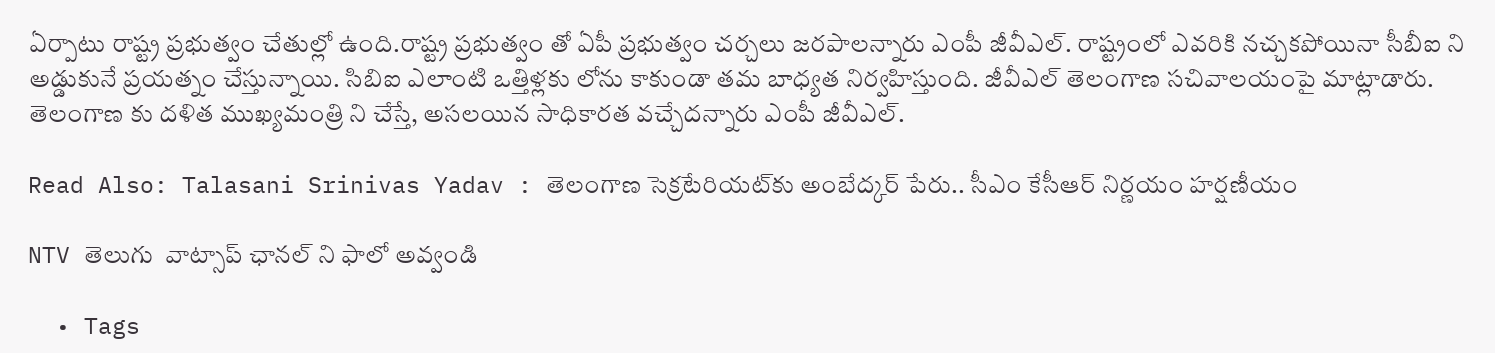ఏర్పాటు రాష్ట్ర ప్రభుత్వం చేతుల్లో ఉంది.రాష్ట్ర ప్రభుత్వం తో ఏపీ ప్రభుత్వం చర్చలు జరపాలన్నారు ఎంపీ జీవీఎల్. రాష్ట్రంలో ఎవరికి నచ్చకపోయినా సీబీఐ ని అడ్డుకునే ప్రయత్నం చేస్తున్నాయి. సిబిఐ ఎలాంటి ఒత్తిళ్లకు లోను కాకుండా తమ బాధ్యత నిర్వహిస్తుంది. జీవీఎల్ తెలంగాణ సచివాలయంపై మాట్లాడారు. తెలంగాణ కు దళిత ముఖ్యమంత్రి ని చేస్తే, అసలయిన సాధికారత వచ్చేదన్నారు ఎంపీ జీవీఎల్.

Read Also: Talasani Srinivas Yadav : తెలంగాణ సెక్రటేరియట్‌కు అంబేద్కర్ పేరు.. సీఎం కేసీఆర్ నిర్ణయం హర్షణీయం

NTV తెలుగు  వాట్సాప్ ఛానల్ ని ఫాలో అవ్వండి

  • Tags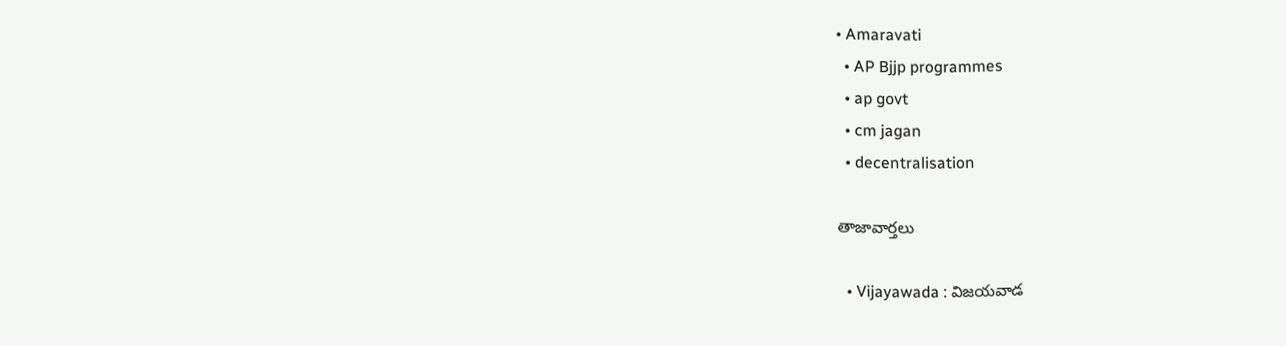• Amaravati
  • AP Bjjp programmes
  • ap govt
  • cm jagan
  • decentralisation

తాజావార్తలు

  • Vijayawada : విజయవాడ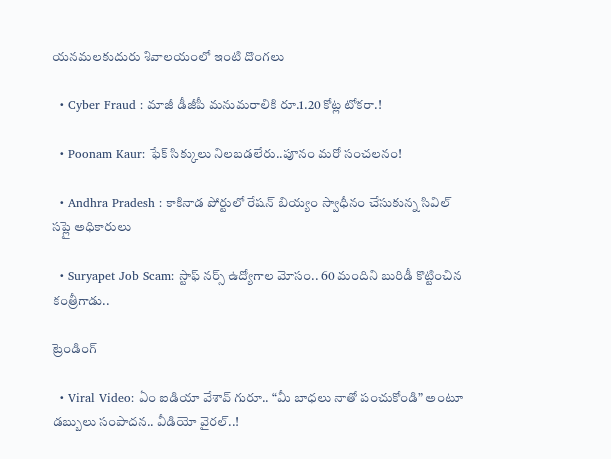యనమలకుదురు శివాలయంలో ఇంటి దొంగలు

  • Cyber Fraud : మాజీ డీజీపీ మనుమరాలికి రూ.1.20 కోట్ల టోకరా.!

  • Poonam Kaur: ఫేక్ సిక్కులు నిలబడలేరు..పూనం మరో సంచలనం!

  • Andhra Pradesh : కాకినాడ పోర్టులో రేషన్ బియ్యం స్వాధీనం చేసుకున్న సివిల్ సప్లై అధికారులు

  • Suryapet Job Scam: స్టాఫ్ నర్స్ ఉద్యోగాల మోసం.. 60 మందిని బురిడీ కొట్టించిన కంత్రీగాడు..

ట్రెండింగ్‌

  • Viral Video: ఏం ఐడియా వేశావ్ గురూ.. “మీ బాధలు నాతో పంచుకోండి” అంటూ డబ్బులు సంపాదన.. వీడియో వైరల్..!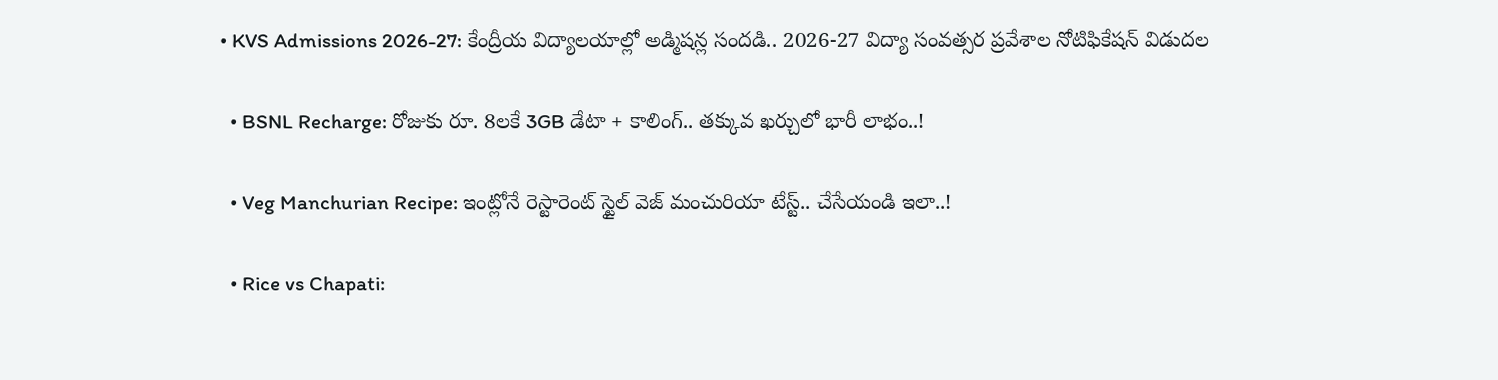• KVS Admissions 2026-27: కేంద్రీయ విద్యాలయాల్లో అడ్మిషన్ల సందడి.. 2026-27 విద్యా సంవత్సర ప్రవేశాల నోటిఫికేషన్ విడుదల

  • BSNL Recharge: రోజుకు రూ. 8లకే 3GB డేటా + కాలింగ్.. తక్కువ ఖర్చులో భారీ లాభం..!

  • Veg Manchurian Recipe: ఇంట్లోనే రెస్టారెంట్ స్టైల్ వెజ్ మంచురియా టేస్ట్.. చేసేయండి ఇలా..!

  • Rice vs Chapati: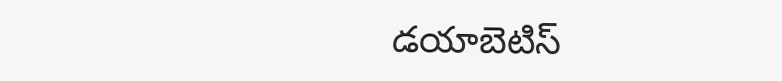డయాబెటిస్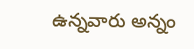ఉన్నవారు అన్నం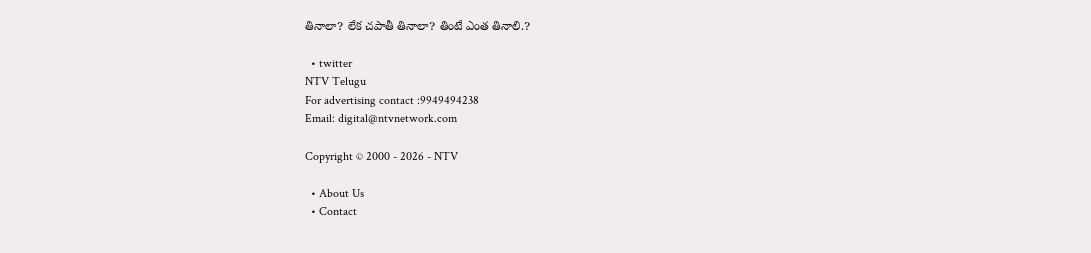తినాలా? లేక చపాతీ తినాలా? తింటే ఎంత తినాలి.?

  • twitter
NTV Telugu
For advertising contact :9949494238
Email: digital@ntvnetwork.com

Copyright © 2000 - 2026 - NTV

  • About Us
  • Contact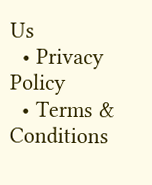Us
  • Privacy Policy
  • Terms & Conditions